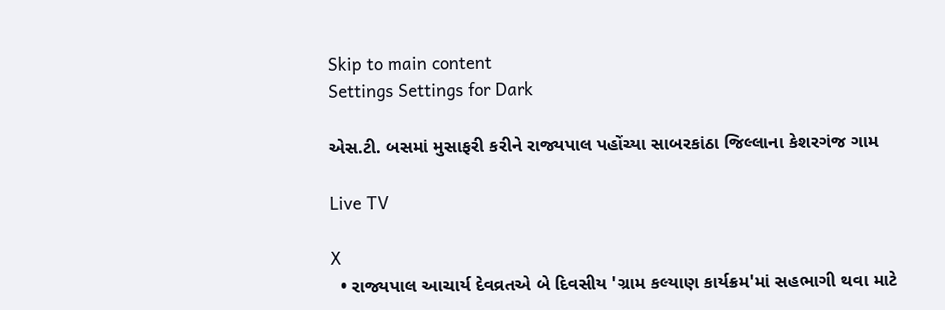Skip to main content
Settings Settings for Dark

એસ.ટી. બસમાં મુસાફરી કરીને રાજ્યપાલ પહોંચ્યા સાબરકાંઠા જિલ્લાના કેશરગંજ ગામ

Live TV

X
  • રાજ્યપાલ આચાર્ય દેવવ્રતએ બે દિવસીય 'ગ્રામ કલ્યાણ કાર્યક્રમ'માં સહભાગી થવા માટે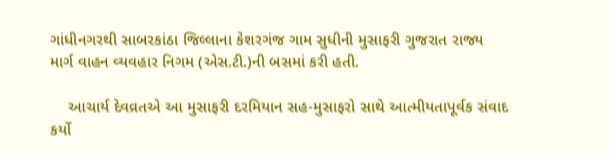ગાંધીનગરથી સાબરકાંઠા જિલ્લાના કેશરગંજ ગામ સુધીની મુસાફરી ગુજરાત રાજ્ય માર્ગ વાહન વ્યવહાર નિગમ (એસ.ટી.)ની બસમાં કરી હતી.

    આચાર્ય દેવવ્રતએ આ મુસાફરી દરમિયાન સહ-મુસાફરો સાથે આત્મીયતાપૂર્વક સંવાદ કર્યો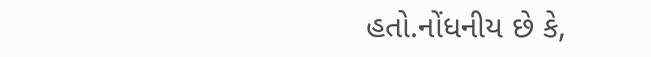હતો.નોંધનીય છે કે,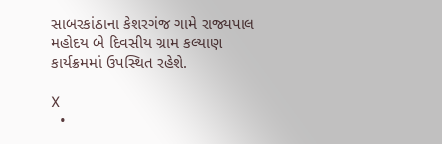સાબરકાંઠાના કેશરગંજ ગામે રાજ્યપાલ મહોદય બે દિવસીય ગ્રામ કલ્યાણ કાર્યક્રમમાં ઉપસ્થિત રહેશે.

X
  •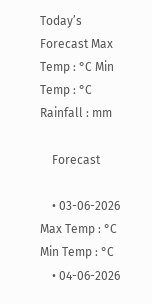Today’s Forecast Max Temp : °C Min Temp : °C Rainfall : mm

    Forecast

    • 03-06-2026 Max Temp : °C Min Temp : °C
    • 04-06-2026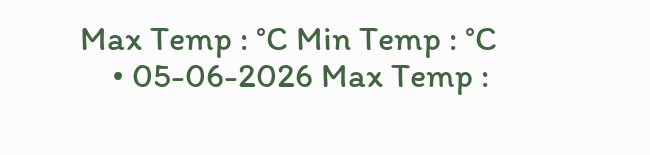Max Temp : °C Min Temp : °C
    • 05-06-2026 Max Temp :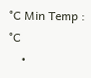°C Min Temp : °C
    •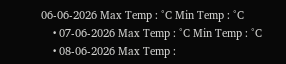06-06-2026 Max Temp : °C Min Temp : °C
    • 07-06-2026 Max Temp : °C Min Temp : °C
    • 08-06-2026 Max Temp :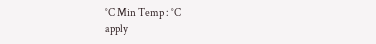°C Min Temp : °C
apply